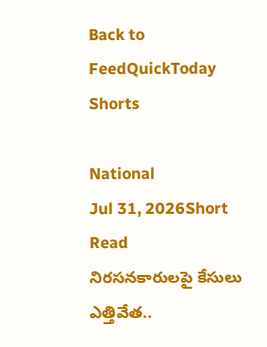Back to FeedQuickToday Shorts

National
Jul 31, 2026Short Read
నిరసనకారులపై కేసులు ఎత్తివేత..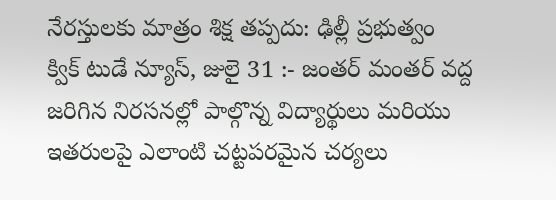నేరస్తులకు మాత్రం శిక్ష తప్పదు: ఢిల్లీ ప్రభుత్వం
క్విక్ టుడే న్యూస్, జులై 31 :- జంతర్ మంతర్ వద్ద జరిగిన నిరసనల్లో పాల్గొన్న విద్యార్థులు మరియు ఇతరులపై ఎలాంటి చట్టపరమైన చర్యలు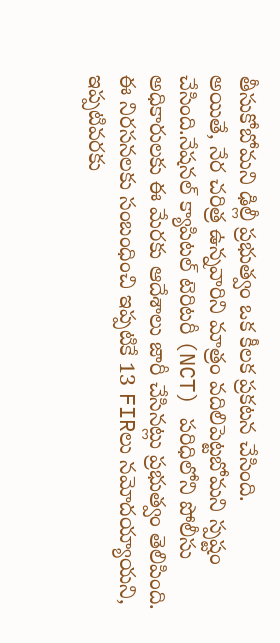తీసుకోబోమని ఢిల్లీ ప్రభుత్వం ఒక కీలక ప్రకటన చేసింది.
అయితే, నేర చరిత్ర ఉన్నవారిని మాత్రం వదిలిపెట్టబోమని స్పష్టం చేసింది.నేషనల్ క్యాపిటల్ టెరిటరీ (NCT) పరిధిలోని పోలీసు అధికారులకు ఈ మేరకు ఆదేశాలు జారీ చేసినట్లు ప్రభుత్వం తెలిపింది.
ఈ నిరసనలకు సంబంధించి ఇప్పటికే 13 FIRలు నమోదయ్యాయని, ఇప్పటివరకు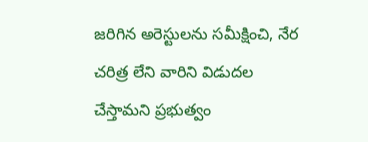జరిగిన అరెస్టులను సమీక్షించి, నేర చరిత్ర లేని వారిని విడుదల చేస్తామని ప్రభుత్వం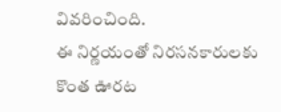వివరించింది.
ఈ నిర్ణయంతో నిరసనకారులకు కొంత ఊరట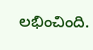లభించింది.